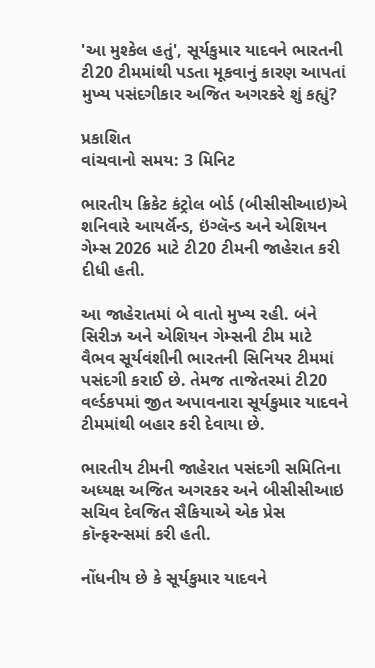'આ મુશ્કેલ હતું', સૂર્યકુમાર યાદવને ભારતની ટી20 ટીમમાંથી પડતા મૂકવાનું કારણ આપતાં મુખ્ય પસંદગીકાર અજિત અગરકરે શું કહ્યું?

પ્રકાશિત
વાંચવાનો સમય: 3 મિનિટ

ભારતીય ક્રિકેટ કંટ્રોલ બોર્ડ (બીસીસીઆઇ)એ શનિવારે આયર્લૅન્ડ, ઇંગ્લૅન્ડ અને એશિયન ગેમ્સ 2026 માટે ટી20 ટીમની જાહેરાત કરી દીધી હતી.

આ જાહેરાતમાં બે વાતો મુખ્ય રહી. બંને સિરીઝ અને એશિયન ગેમ્સની ટીમ માટે વૈભવ સૂર્યવંશીની ભારતની સિનિયર ટીમમાં પસંદગી કરાઈ છે. તેમજ તાજેતરમાં ટી20 વર્લ્ડકપમાં જીત અપાવનારા સૂર્યકુમાર યાદવને ટીમમાંથી બહાર કરી દેવાયા છે.

ભારતીય ટીમની જાહેરાત પસંદગી સમિતિના અધ્યક્ષ અજિત અગરકર અને બીસીસીઆઇ સચિવ દેવજિત સૈકિયાએ એક પ્રેસ કૉન્ફરન્સમાં કરી હતી.

નોંધનીય છે કે સૂર્યકુમાર યાદવને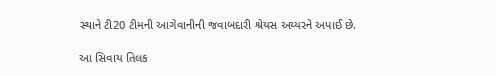સ્થાને ટી20 ટીમની આગેવાનીની જવાબદારી શ્રેયસ અય્યરને અપાઈ છે.

આ સિવાય તિલક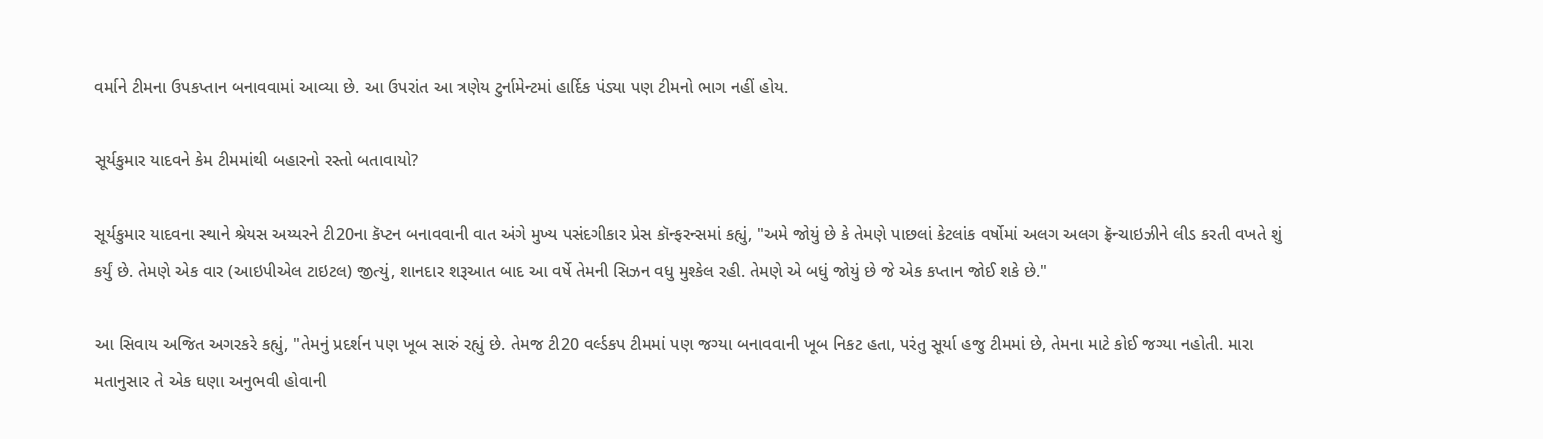વર્માને ટીમના ઉપકપ્તાન બનાવવામાં આવ્યા છે. આ ઉપરાંત આ ત્રણેય ટુર્નામેન્ટમાં હાર્દિક પંડ્યા પણ ટીમનો ભાગ નહીં હોય.

સૂર્યકુમાર યાદવને કેમ ટીમમાંથી બહારનો રસ્તો બતાવાયો?

સૂર્યકુમાર યાદવના સ્થાને શ્રેયસ અય્યરને ટી20ના કૅપ્ટન બનાવવાની વાત અંગે મુખ્ય પસંદગીકાર પ્રેસ કૉન્ફરન્સમાં કહ્યું, "અમે જોયું છે કે તેમણે પાછલાં કેટલાંક વર્ષોમાં અલગ અલગ ફ્રૅન્ચાઇઝીને લીડ કરતી વખતે શું કર્યું છે. તેમણે એક વાર (આઇપીએલ ટાઇટલ) જીત્યું, શાનદાર શરૂઆત બાદ આ વર્ષે તેમની સિઝન વધુ મુશ્કેલ રહી. તેમણે એ બધું જોયું છે જે એક કપ્તાન જોઈ શકે છે."

આ સિવાય અજિત અગરકરે કહ્યું, "તેમનું પ્રદર્શન પણ ખૂબ સારું રહ્યું છે. તેમજ ટી20 વર્લ્ડકપ ટીમમાં પણ જગ્યા બનાવવાની ખૂબ નિકટ હતા, પરંતુ સૂર્યા હજુ ટીમમાં છે, તેમના માટે કોઈ જગ્યા નહોતી. મારા મતાનુસાર તે એક ઘણા અનુભવી હોવાની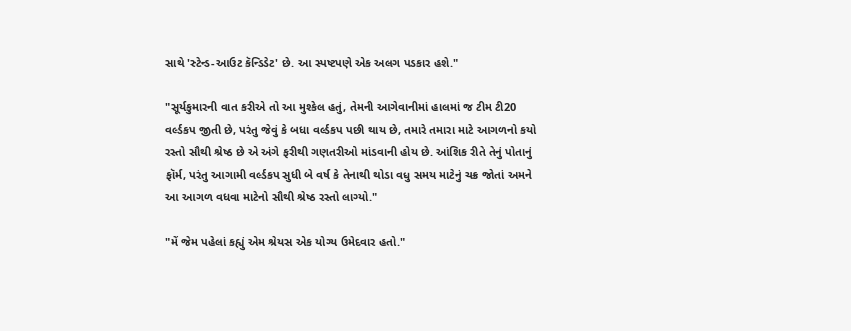સાથે 'સ્ટેન્ડ-આઉટ કૅન્ડિડેટ' છે. આ સ્પષ્ટપણે એક અલગ પડકાર હશે."

"સૂર્યકુમારની વાત કરીએ તો આ મુશ્કેલ હતું, તેમની આગેવાનીમાં હાલમાં જ ટીમ ટી20 વર્લ્ડકપ જીતી છે, પરંતુ જેવું કે બધા વર્લ્ડકપ પછી થાય છે, તમારે તમારા માટે આગળનો કયો રસ્તો સૌથી શ્રેષ્ઠ છે એ અંગે ફરીથી ગણતરીઓ માંડવાની હોય છે. આંશિક રીતે તેનું પોતાનું ફૉર્મ, પરંતુ આગામી વર્લ્ડકપ સુધી બે વર્ષ કે તેનાથી થોડા વધુ સમય માટેનું ચક્ર જોતાં અમને આ આગળ વધવા માટેનો સૌથી શ્રેષ્ઠ રસ્તો લાગ્યો."

"મેં જેમ પહેલાં કહ્યું એમ શ્રેયસ એક યોગ્ય ઉમેદવાર હતો."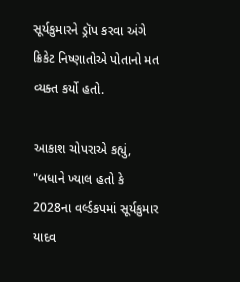સૂર્યકુમારને ડ્રૉપ કરવા અંગે ક્રિકેટ નિષ્ણાતોએ પોતાનો મત વ્યક્ત કર્યો હતો.

આકાશ ચોપરાએ કહ્યું, "બધાને ખ્યાલ હતો કે 2028ના વર્લ્ડકપમાં સૂર્યકુમાર યાદવ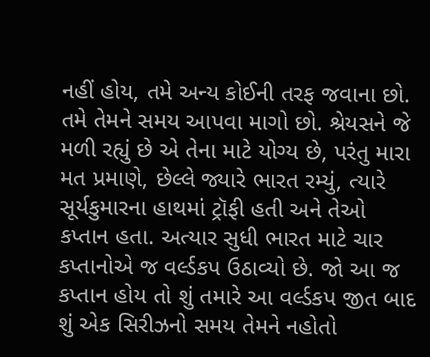નહીં હોય, તમે અન્ય કોઈની તરફ જવાના છો. તમે તેમને સમય આપવા માગો છો. શ્રેયસને જે મળી રહ્યું છે એ તેના માટે યોગ્ય છે, પરંતુ મારા મત પ્રમાણે, છેલ્લે જ્યારે ભારત રમ્યું, ત્યારે સૂર્યકુમારના હાથમાં ટ્રૉફી હતી અને તેઓ કપ્તાન હતા. અત્યાર સુધી ભારત માટે ચાર કપ્તાનોએ જ વર્લ્ડકપ ઉઠાવ્યો છે. જો આ જ કપ્તાન હોય તો શું તમારે આ વર્લ્ડકપ જીત બાદ શું એક સિરીઝનો સમય તેમને નહોતો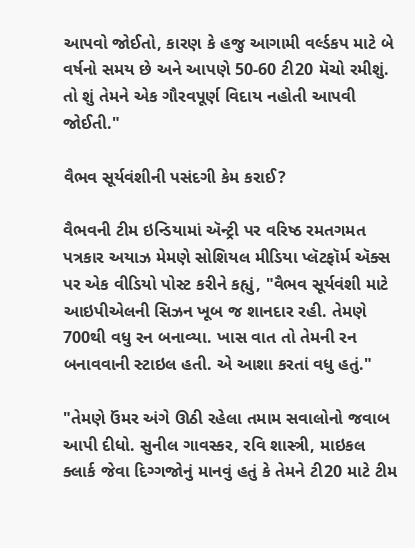આપવો જોઈતો, કારણ કે હજુ આગામી વર્લ્ડકપ માટે બે વર્ષનો સમય છે અને આપણે 50-60 ટી20 મૅચો રમીશું. તો શું તેમને એક ગૌરવપૂર્ણ વિદાય નહોતી આપવી જોઈતી."

વૈભવ સૂર્યવંશીની પસંદગી કેમ કરાઈ?

વૈભવની ટીમ ઇન્ડિયામાં ઍન્ટ્રી પર વરિષ્ઠ રમતગમત પત્રકાર અયાઝ મેમણે સોશિયલ મીડિયા પ્લૅટફૉર્મ ઍક્સ પર એક વીડિયો પોસ્ટ કરીને કહ્યું, "વૈભવ સૂર્યવંશી માટે આઇપીએલની સિઝન ખૂબ જ શાનદાર રહી. તેમણે 700થી વધુ રન બનાવ્યા. ખાસ વાત તો તેમની રન બનાવવાની સ્ટાઇલ હતી. એ આશા કરતાં વધુ હતું."

"તેમણે ઉંમર અંગે ઊઠી રહેલા તમામ સવાલોનો જવાબ આપી દીધો. સુનીલ ગાવસ્કર, રવિ શાસ્ત્રી, માઇકલ ક્લાર્ક જેવા દિગ્ગજોનું માનવું હતું કે તેમને ટી20 માટે ટીમ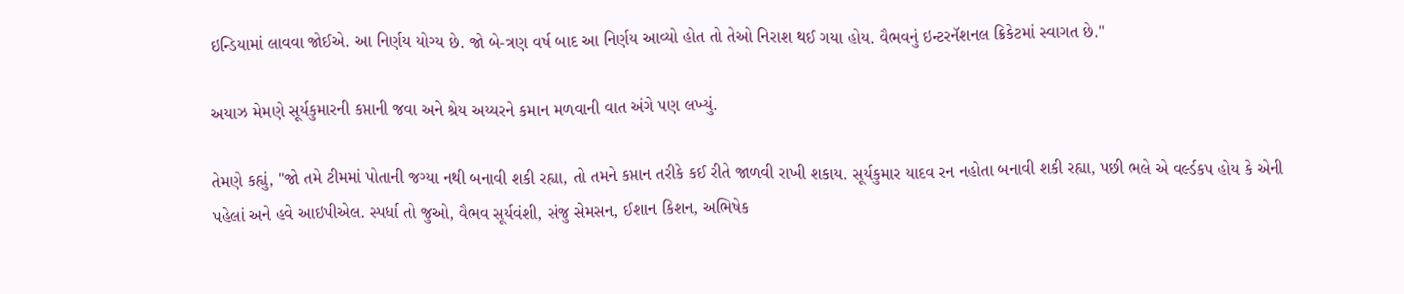ઇન્ડિયામાં લાવવા જોઈએ. આ નિર્ણય યોગ્ય છે. જો બે-ત્રણ વર્ષ બાદ આ નિર્ણય આવ્યો હોત તો તેઓ નિરાશ થઈ ગયા હોય. વૈભવનું ઇન્ટરનૅશનલ ક્રિકેટમાં સ્વાગત છે."

અયાઝ મેમણે સૂર્યકુમારની કપ્તાની જવા અને શ્રેય અય્યરને કમાન મળવાની વાત અંગે પણ લખ્યું.

તેમણે કહ્યું, "જો તમે ટીમમાં પોતાની જગ્યા નથી બનાવી શકી રહ્યા, તો તમને કપ્તાન તરીકે કઈ રીતે જાળવી રાખી શકાય. સૂર્યકુમાર યાદવ રન નહોતા બનાવી શકી રહ્યા, પછી ભલે એ વર્લ્ડકપ હોય કે એની પહેલાં અને હવે આઇપીએલ. સ્પર્ધા તો જુઓ, વૈભવ સૂર્યવંશી, સંજુ સેમસન, ઈશાન કિશન, અભિષેક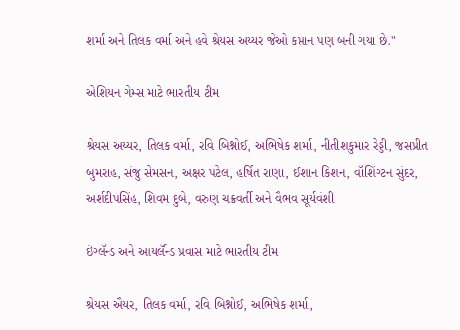શર્મા અને તિલક વર્મા અને હવે શ્રેયસ અય્યર જેઓ કપ્તાન પણ બની ગયા છે."

એશિયન ગેમ્સ માટે ભારતીય ટીમ

શ્રેયસ અય્યર, તિલક વર્મા, રવિ બિશ્નોઈ, અભિષેક શર્મા, નીતીશકુમાર રેડ્ડી, જસપ્રીત બુમરાહ, સંજુ સેમસન, અક્ષર પટેલ, હર્ષિત રાણા, ઈશાન કિશન, વૉશિંગ્ટન સુંદર, અર્શદીપસિંહ, શિવમ દુબે, વરુણ ચક્રવર્તી અને વૈભવ સૂર્યવંશી

ઇંગ્લૅન્ડ અને આયર્લૅન્ડ પ્રવાસ માટે ભારતીય ટીમ

શ્રેયસ ઐયર, તિલક વર્મા, રવિ બિશ્નોઈ, અભિષેક શર્મા,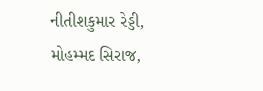નીતીશકુમાર રેડ્ડી, મોહમ્મદ સિરાજ,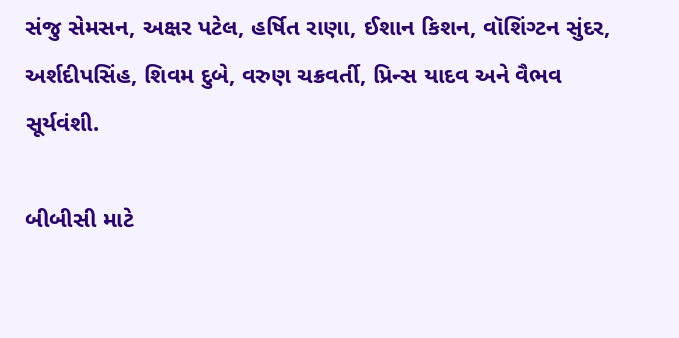સંજુ સેમસન, અક્ષર પટેલ, હર્ષિત રાણા, ઈશાન કિશન, વૉશિંગ્ટન સુંદર, અર્શદીપસિંહ, શિવમ દુબે, વરુણ ચક્રવર્તી, પ્રિન્સ યાદવ અને વૈભવ સૂર્યવંશી.

બીબીસી માટે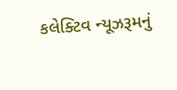કલેક્ટિવ ન્યૂઝરૂમનું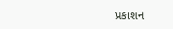પ્રકાશન